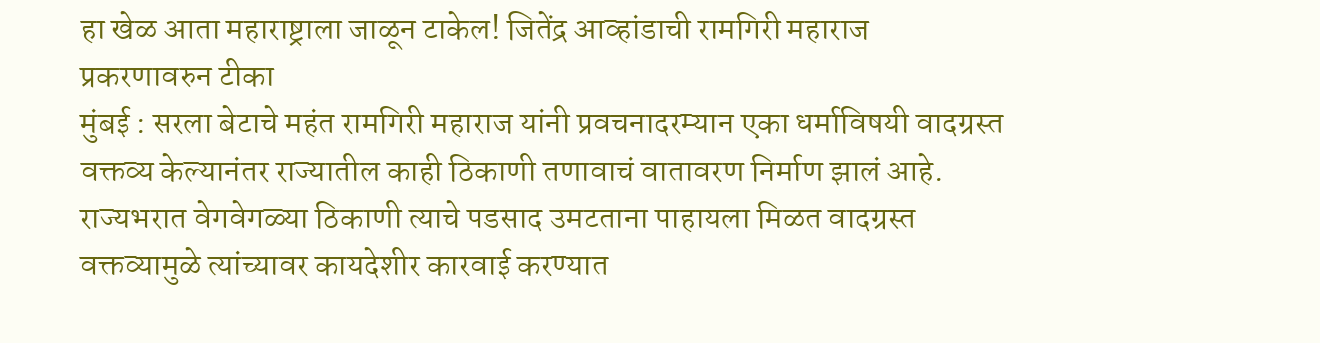हा खेळ आता महाराष्ट्राला जाळून टाकेल! जितेंद्र आव्हांडाची रामगिरी महाराज प्रकरणावरुन टीका
मुंबई : सरला बेटाचे महंत रामगिरी महाराज यांनी प्रवचनादरम्यान एका धर्माविषयी वादग्रस्त वक्तव्य केल्यानंतर राज्यातील काही ठिकाणी तणावाचं वातावरण निर्माण झालं आहे. राज्यभरात वेगवेगळ्या ठिकाणी त्याचे पडसाद उमटताना पाहायला मिळत वादग्रस्त वक्तव्यामुळे त्यांच्यावर कायदेशीर कारवाई करण्यात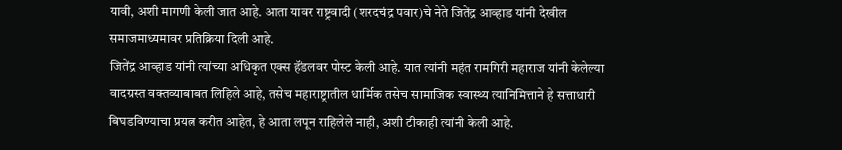यावी, अशी मागणी केली जात आहे. आता यावर राष्ट्रवादी (शरदचंद्र पवार)चे नेते जितेंद्र आव्हाड यांनी देखील समाजमाध्यमावर प्रतिक्रिया दिली आहे.
जितेंद्र आव्हाड यांनी त्यांच्या अधिकृत एक्स हॅंडलवर पोस्ट केली आहे. यात त्यांनी महंत रामगिरी महाराज यांनी केलेल्या वादग्रस्त वक्तव्याबाबत लिहिले आहे, तसेच महाराष्ट्रातील धार्मिक तसेच सामाजिक स्वास्थ्य त्यानिमित्ताने हे सत्ताधारी बिघडविण्याचा प्रयत्न करीत आहेत, हे आता लपून राहिलेले नाही, अशी टीकाही त्यांनी केली आहे.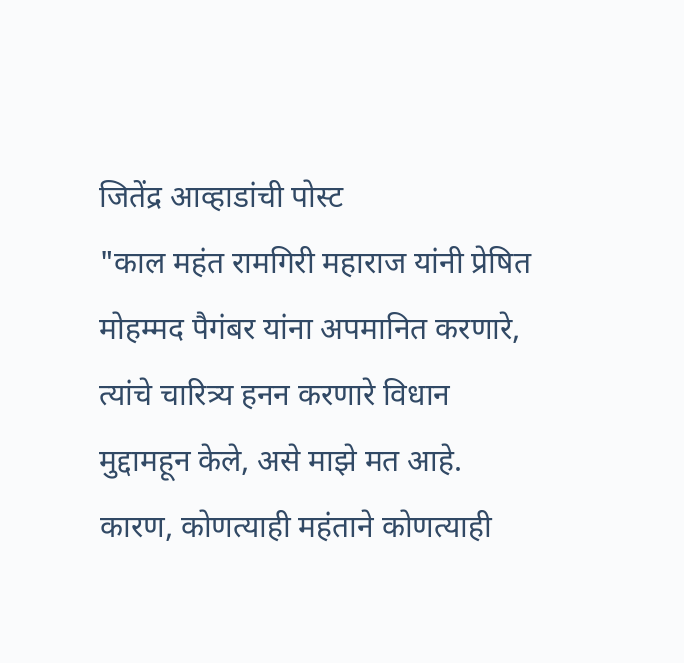जितेंद्र आव्हाडांची पोस्ट
"काल महंत रामगिरी महाराज यांनी प्रेषित मोहम्मद पैगंबर यांना अपमानित करणारे, त्यांचे चारित्र्य हनन करणारे विधान मुद्दामहून केले, असे माझे मत आहे. कारण, कोणत्याही महंताने कोणत्याही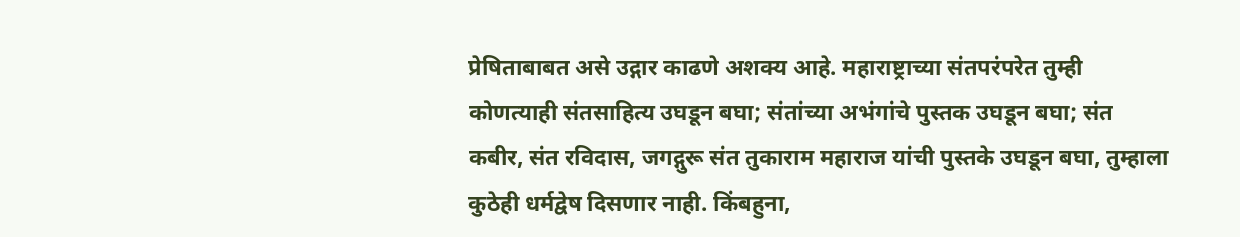प्रेषिताबाबत असे उद्गार काढणे अशक्य आहे. महाराष्ट्राच्या संतपरंपरेत तुम्ही कोणत्याही संतसाहित्य उघडून बघा; संतांच्या अभंगांचे पुस्तक उघडून बघा; संत कबीर, संत रविदास, जगद्गुरू संत तुकाराम महाराज यांची पुस्तके उघडून बघा, तुम्हाला कुठेही धर्मद्वेष दिसणार नाही. किंबहुना,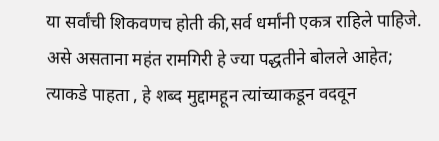या सर्वांची शिकवणच होती की,सर्व धर्मांनी एकत्र राहिले पाहिजे. असे असताना महंत रामगिरी हे ज्या पद्धतीने बोलले आहेत; त्याकडे पाहता , हे शब्द मुद्दामहून त्यांच्याकडून वदवून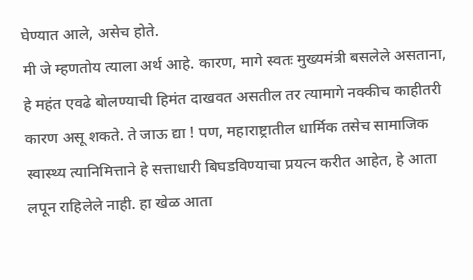घेण्यात आले, असेच होते.
मी जे म्हणतोय त्याला अर्थ आहे. कारण, मागे स्वतः मुख्यमंत्री बसलेले असताना, हे महंत एवढे बोलण्याची हिमंत दाखवत असतील तर त्यामागे नक्कीच काहीतरी कारण असू शकते. ते जाऊ द्या ! पण, महाराष्ट्रातील धार्मिक तसेच सामाजिक स्वास्थ्य त्यानिमित्ताने हे सत्ताधारी बिघडविण्याचा प्रयत्न करीत आहेत, हे आता लपून राहिलेले नाही. हा खेळ आता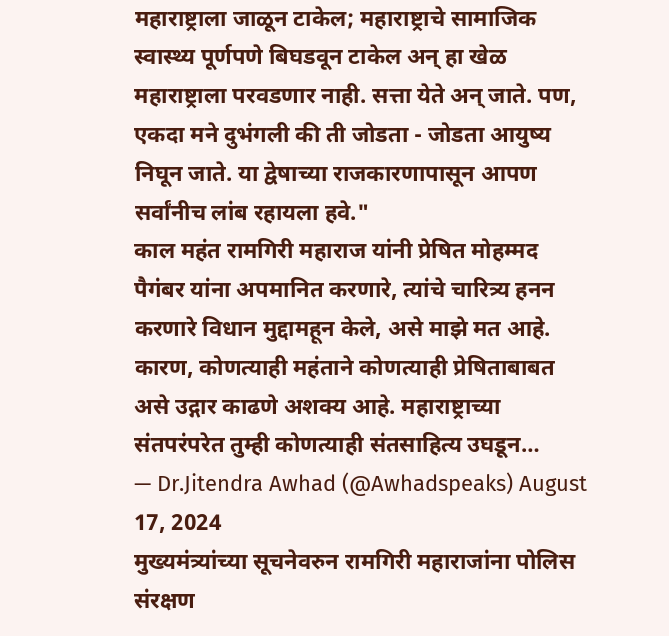महाराष्ट्राला जाळून टाकेल; महाराष्ट्राचे सामाजिक स्वास्थ्य पूर्णपणे बिघडवून टाकेल अन् हा खेळ महाराष्ट्राला परवडणार नाही. सत्ता येते अन् जाते. पण, एकदा मने दुभंगली की ती जोडता - जोडता आयुष्य निघून जाते. या द्वेषाच्या राजकारणापासून आपण सर्वांनीच लांब रहायला हवे."
काल महंत रामगिरी महाराज यांनी प्रेषित मोहम्मद पैगंबर यांना अपमानित करणारे, त्यांचे चारित्र्य हनन करणारे विधान मुद्दामहून केले, असे माझे मत आहे. कारण, कोणत्याही महंताने कोणत्याही प्रेषिताबाबत असे उद्गार काढणे अशक्य आहे. महाराष्ट्राच्या संतपरंपरेत तुम्ही कोणत्याही संतसाहित्य उघडून…
— Dr.Jitendra Awhad (@Awhadspeaks) August 17, 2024
मुख्यमंत्र्यांच्या सूचनेवरुन रामगिरी महाराजांना पोलिस संरक्षण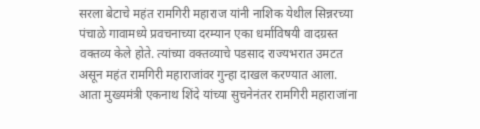सरला बेटाचे महंत रामगिरी महाराज यांनी नाशिक येथील सिन्नरच्या पंचाळे गावामध्ये प्रवचनाच्या दरम्यान एका धर्माविषयी वादग्रस्त वक्तव्य केले होते. त्यांच्या वक्तव्याचे पडसाद राज्यभरात उमटत असून महंत रामगिरी महाराजांवर गुन्हा दाखल करण्यात आला. आता मुख्यमंत्री एकनाथ शिंदे यांच्या सुचनेनंतर रामगिरी महाराजांना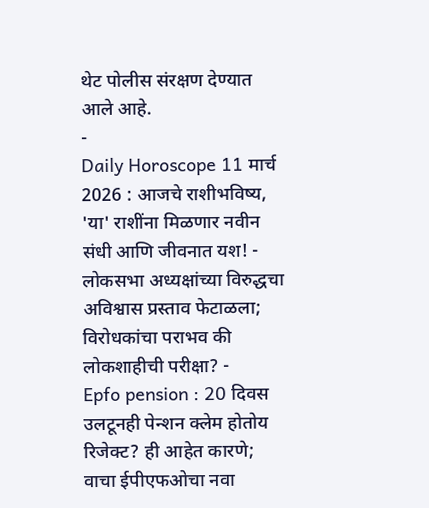थेट पोलीस संरक्षण देण्यात आले आहे.
-
Daily Horoscope 11 मार्च 2026 : आजचे राशीभविष्य, 'या' राशींना मिळणार नवीन संधी आणि जीवनात यश! -
लोकसभा अध्यक्षांच्या विरुद्धचा अविश्वास प्रस्ताव फेटाळला; विरोधकांचा पराभव की लोकशाहीची परीक्षा? -
Epfo pension : 20 दिवस उलटूनही पेन्शन क्लेम होतोय रिजेक्ट? ही आहेत कारणे; वाचा ईपीएफओचा नवा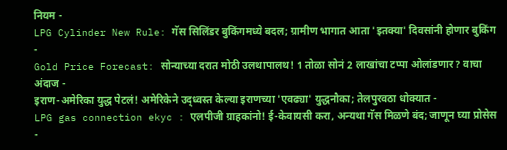नियम -
LPG Cylinder New Rule: गॅस सिलिंडर बुकिंगमध्ये बदल; ग्रामीण भागात आता 'इतक्या' दिवसांनी होणार बुकिंग -
Gold Price Forecast: सोन्याच्या दरात मोठी उलथापालथ! 1 तोळा सोनं 2 लाखांचा टप्पा ओलांडणार? वाचा अंदाज -
इराण-अमेरिका युद्ध पेटलं! अमेरिकेने उद्ध्वस्त केल्या इराणच्या 'एवढ्या' युद्धनौका; तेलपुरवठा धोक्यात -
LPG gas connection ekyc : एलपीजी ग्राहकांनो! ई-केवायसी करा, अन्यथा गॅस मिळणे बंद; जाणून घ्या प्रोसेस -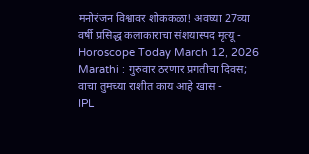मनोरंजन विश्वावर शोककळा! अवघ्या 27व्या वर्षी प्रसिद्ध कलाकाराचा संशयास्पद मृत्यू -
Horoscope Today March 12, 2026 Marathi : गुरुवार ठरणार प्रगतीचा दिवस; वाचा तुमच्या राशीत काय आहे खास -
IPL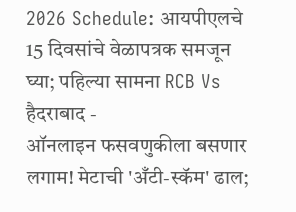2026 Schedule: आयपीएलचे 15 दिवसांचे वेळापत्रक समजून घ्या; पहिल्या सामना RCB Vs हैदराबाद -
ऑनलाइन फसवणुकीला बसणार लगाम! मेटाची 'अँटी-स्कॅम' ढाल;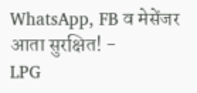WhatsApp, FB व मेसेंजर आता सुरक्षित! -
LPG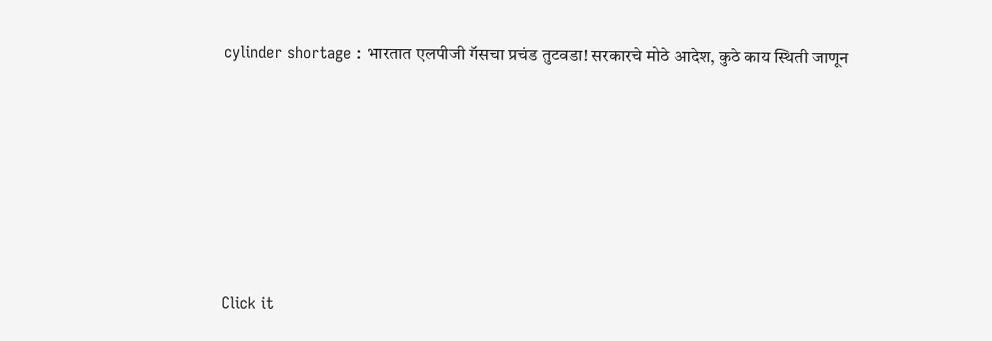cylinder shortage : भारतात एलपीजी गॅसचा प्रचंड तुटवडा! सरकारचे मोठे आदेश, कुठे काय स्थिती जाणून









Click it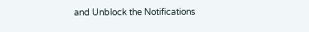and Unblock the Notifications